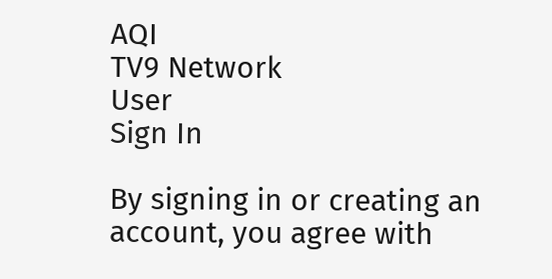AQI
TV9 Network
User
Sign In

By signing in or creating an account, you agree with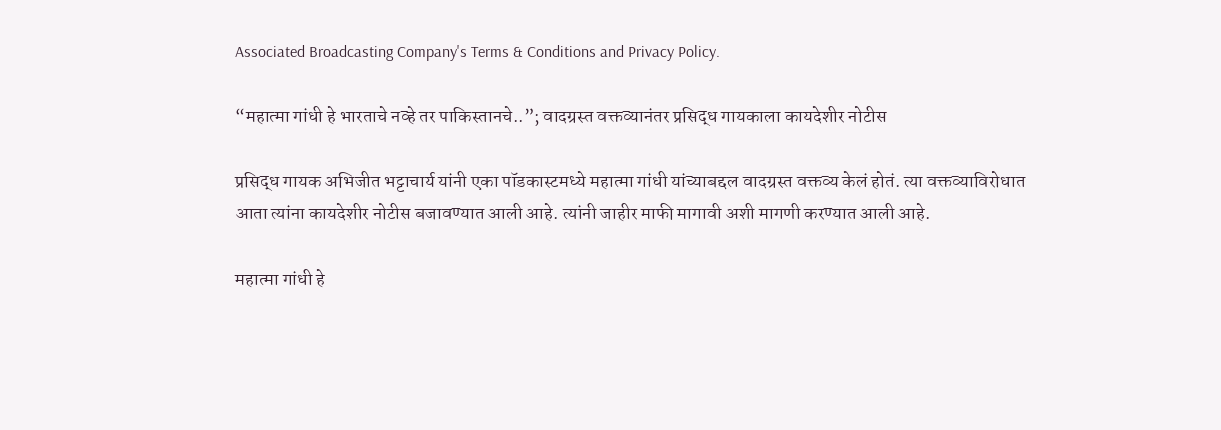Associated Broadcasting Company's Terms & Conditions and Privacy Policy.

“महात्मा गांधी हे भारताचे नव्हे तर पाकिस्तानचे..”; वादग्रस्त वक्तव्यानंतर प्रसिद्ध गायकाला कायदेशीर नोटीस

प्रसिद्ध गायक अभिजीत भट्टाचार्य यांनी एका पॉडकास्टमध्ये महात्मा गांधी यांच्याबद्दल वादग्रस्त वक्तव्य केलं होतं. त्या वक्तव्याविरोधात आता त्यांना कायदेशीर नोटीस बजावण्यात आली आहे. त्यांनी जाहीर माफी मागावी अशी मागणी करण्यात आली आहे.

महात्मा गांधी हे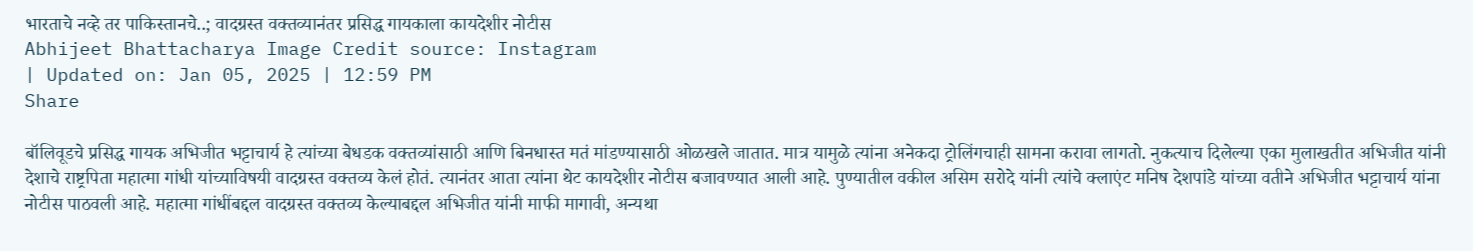भारताचे नव्हे तर पाकिस्तानचे..; वादग्रस्त वक्तव्यानंतर प्रसिद्ध गायकाला कायदेशीर नोटीस
Abhijeet Bhattacharya Image Credit source: Instagram
| Updated on: Jan 05, 2025 | 12:59 PM
Share

बॉलिवूडचे प्रसिद्ध गायक अभिजीत भट्टाचार्य हे त्यांच्या बेधडक वक्तव्यांसाठी आणि बिनधास्त मतं मांडण्यासाठी ओळखले जातात. मात्र यामुळे त्यांना अनेकदा ट्रोलिंगचाही सामना करावा लागतो. नुकत्याच दिलेल्या एका मुलाखतीत अभिजीत यांनी देशाचे राष्ट्रपिता महात्मा गांधी यांच्याविषयी वादग्रस्त वक्तव्य केलं होतं. त्यानंतर आता त्यांना थेट कायदेशीर नोटीस बजावण्यात आली आहे. पुण्यातील वकील असिम सरोदे यांनी त्यांचे क्लाएंट मनिष देशपांडे यांच्या वतीने अभिजीत भट्टाचार्य यांना नोटीस पाठवली आहे. महात्मा गांधींबद्दल वादग्रस्त वक्तव्य केल्याबद्दल अभिजीत यांनी माफी मागावी, अन्यथा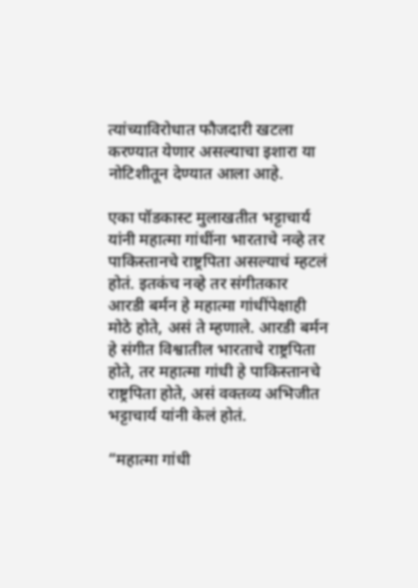त्यांच्याविरोधात फौजदारी खटला करण्यात येणार असल्याचा इशारा या नोटिशीतून देण्यात आला आहे.

एका पॉडकास्ट मुलाखतीत भट्टाचार्य यांनी महात्मा गांधींना भारताचे नव्हे तर पाकिस्तानचे राष्ट्रपिता असल्याचं म्हटलं होतं. इतकंच नव्हे तर संगीतकार आरडी बर्मन हे महात्मा गांधींपेक्षाही मोठे होते, असं ते म्हणाले. आरडी बर्मन हे संगीत विश्वातील भारताचे राष्ट्रपिता होते, तर महात्मा गांधी हे पाकिस्तानचे राष्ट्रपिता होते, असं वक्तव्य अभिजीत भट्टाचार्य यांनी केलं होतं.

“महात्मा गांधी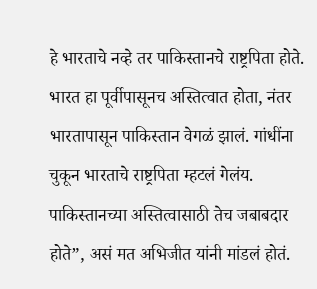हे भारताचे नव्हे तर पाकिस्तानचे राष्ट्रपिता होते. भारत हा पूर्वीपासूनच अस्तित्वात होता, नंतर भारतापासून पाकिस्तान वेगळं झालं. गांधींना चुकून भारताचे राष्ट्रपिता म्हटलं गेलंय. पाकिस्तानच्या अस्तित्वासाठी तेच जबाबदार होते”, असं मत अभिजीत यांनी मांडलं होतं.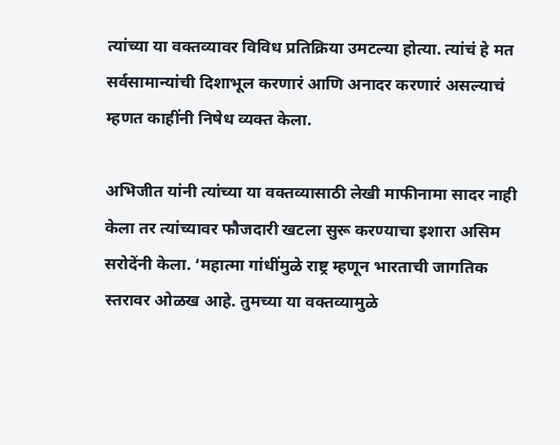त्यांच्या या वक्तव्यावर विविध प्रतिक्रिया उमटल्या होत्या. त्यांचं हे मत सर्वसामान्यांची दिशाभूल करणारं आणि अनादर करणारं असल्याचं म्हणत काहींनी निषेध व्यक्त केला.

अभिजीत यांनी त्यांच्या या वक्तव्यासाठी लेखी माफीनामा सादर नाही केला तर त्यांच्यावर फौजदारी खटला सुरू करण्याचा इशारा असिम सरोदेंनी केला. ‘महात्मा गांधींमुळे राष्ट्र म्हणून भारताची जागतिक स्तरावर ओळख आहे. तुमच्या या वक्तव्यामुळे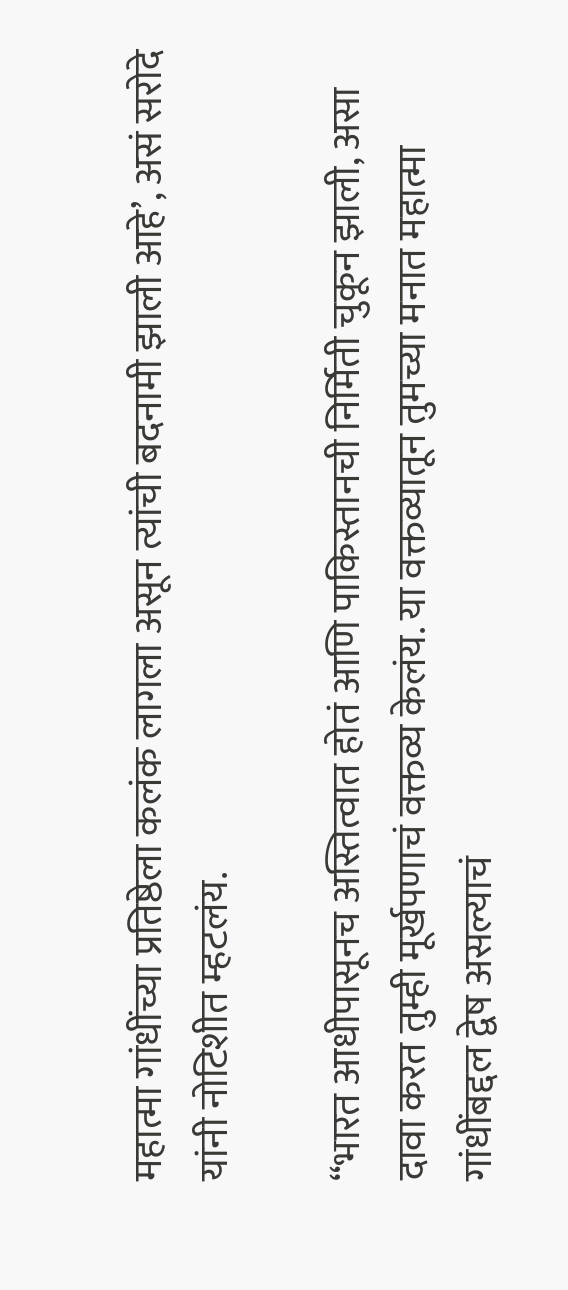महात्मा गांधींच्या प्रतिष्ठेला कलंक लागला असून त्यांची बदनामी झाली आहे’, असं सरोदे यांनी नोटिशीत म्हटलंय.

“भारत आधीपासूनच अस्तित्वात होतं आणि पाकिस्तानची निर्मिती चुकून झाली, असा दावा करत तुम्ही मूर्खपणाचं वक्तव्य केलंय. या वक्तव्यातून तुमच्या मनात महात्मा गांधींबद्दल द्वेष असल्याचं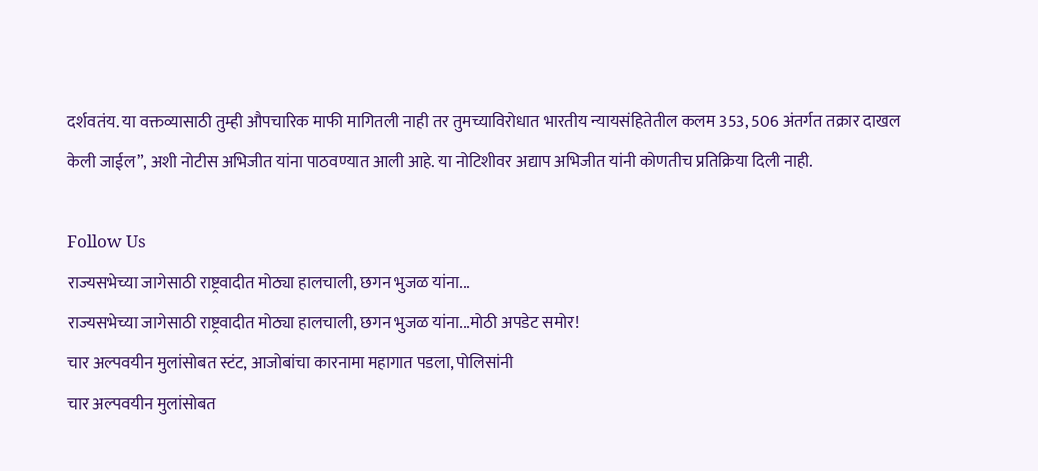दर्शवतंय. या वक्तव्यासाठी तुम्ही औपचारिक माफी मागितली नाही तर तुमच्याविरोधात भारतीय न्यायसंहितेतील कलम 353, 506 अंतर्गत तक्रार दाखल केली जाईल”, अशी नोटीस अभिजीत यांना पाठवण्यात आली आहे. या नोटिशीवर अद्याप अभिजीत यांनी कोणतीच प्रतिक्रिया दिली नाही.

Follow Us
राज्यसभेच्या जागेसाठी राष्ट्रवादीत मोठ्या हालचाली, छगन भुजळ यांना...
राज्यसभेच्या जागेसाठी राष्ट्रवादीत मोठ्या हालचाली, छगन भुजळ यांना...मोठी अपडेट समोर!
चार अल्पवयीन मुलांसोबत स्टंट, आजोबांचा कारनामा महागात पडला, पोलिसांनी
चार अल्पवयीन मुलांसोबत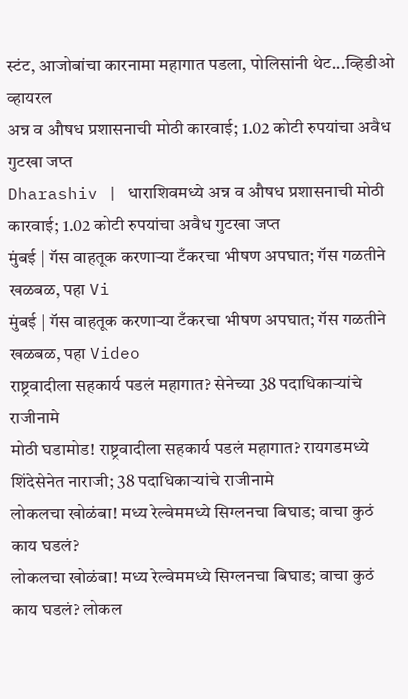स्टंट, आजोबांचा कारनामा महागात पडला, पोलिसांनी थेट...व्हिडीओ व्हायरल
अन्न व औषध प्रशासनाची मोठी कारवाई; 1.02 कोटी रुपयांचा अवैध गुटखा जप्त
Dharashiv | धाराशिवमध्ये अन्न व औषध प्रशासनाची मोठी कारवाई; 1.02 कोटी रुपयांचा अवैध गुटखा जप्त
मुंबई | गॅस वाहतूक करणाऱ्या टँकरचा भीषण अपघात; गॅस गळतीने खळबळ, पहा Vi
मुंबई | गॅस वाहतूक करणाऱ्या टँकरचा भीषण अपघात; गॅस गळतीने खळबळ, पहा Video
राष्ट्रवादीला सहकार्य पडलं महागात? सेनेच्या 38 पदाधिकाऱ्यांचे राजीनामे
मोठी घडामोड! राष्ट्रवादीला सहकार्य पडलं महागात? रायगडमध्ये शिंदेसेनेत नाराजी; 38 पदाधिकाऱ्यांचे राजीनामे
लोकलचा खोळंबा! मध्य रेल्वेममध्ये सिग्लनचा बिघाड; वाचा कुठं काय घडलं?
लोकलचा खोळंबा! मध्य रेल्वेममध्ये सिग्लनचा बिघाड; वाचा कुठं काय घडलं? लोकल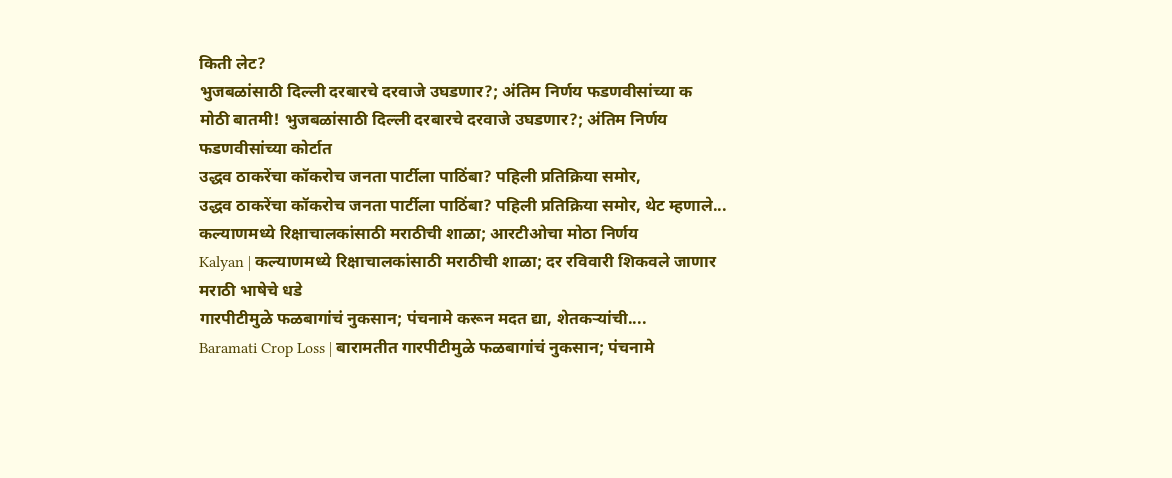किती लेट?
भुजबळांसाठी दिल्ली दरबारचे दरवाजे उघडणार?; अंतिम निर्णय फडणवीसांच्या क
मोठी बातमी! भुजबळांसाठी दिल्ली दरबारचे दरवाजे उघडणार?; अंतिम निर्णय फडणवीसांच्या कोर्टात
उद्धव ठाकरेंचा कॉकरोच जनता पार्टीला पाठिंबा? पहिली प्रतिक्रिया समोर,
उद्धव ठाकरेंचा कॉकरोच जनता पार्टीला पाठिंबा? पहिली प्रतिक्रिया समोर, थेट म्हणाले...
कल्याणमध्ये रिक्षाचालकांसाठी मराठीची शाळा; आरटीओचा मोठा निर्णय
Kalyan | कल्याणमध्ये रिक्षाचालकांसाठी मराठीची शाळा; दर रविवारी शिकवले जाणार मराठी भाषेचे धडे
गारपीटीमुळे फळबागांचं नुकसान; पंचनामे करून मदत द्या, शेतकऱ्यांची....
Baramati Crop Loss | बारामतीत गारपीटीमुळे फळबागांचं नुकसान; पंचनामे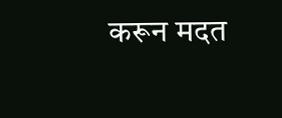करून मदत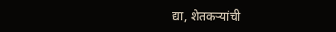द्या, शेतकऱ्यांची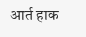आर्त हाक